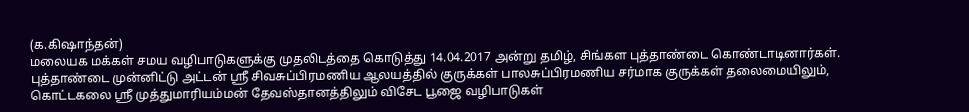(க.கிஷாந்தன்)
மலையக மக்கள் சமய வழிபாடுகளுக்கு முதலிடத்தை கொடுத்து 14.04.2017 அன்று தமிழ், சிங்கள புத்தாண்டை கொண்டாடினார்கள்.
புத்தாண்டை முன்னிட்டு அட்டன் ஸ்ரீ சிவசுப்பிரமணிய ஆலயத்தில் குருக்கள் பாலசுப்பிரமணிய சர்மாக குருக்கள் தலைமையிலும், கொட்டகலை ஸ்ரீ முத்துமாரியம்மன் தேவஸ்தானத்திலும் விசேட பூஜை வழிபாடுகள்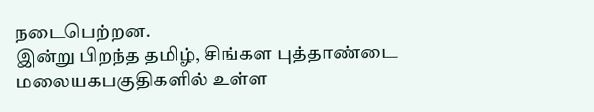நடைபெற்றன.
இன்று பிறந்த தமிழ், சிங்கள புத்தாண்டை மலையகபகுதிகளில் உள்ள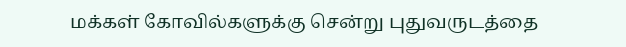மக்கள் கோவில்களுக்கு சென்று புதுவருடத்தை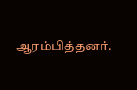ஆரம்பித்தனர்.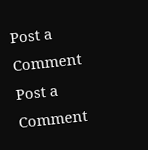Post a Comment
Post a Comment